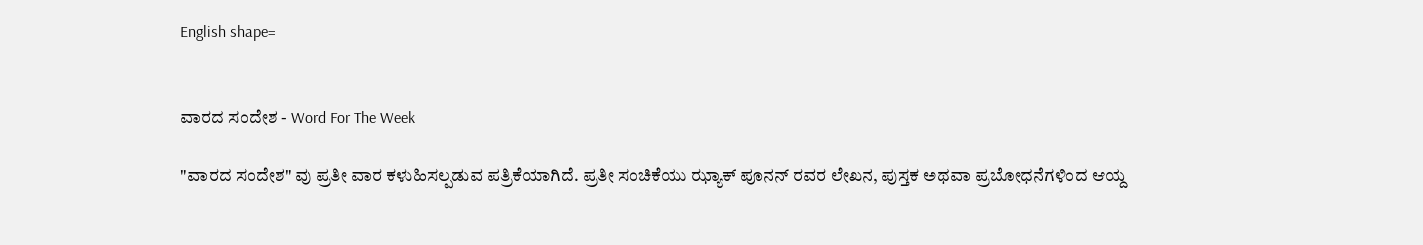English shape=


ವಾರದ ಸಂದೇಶ - Word For The Week

"ವಾರದ ಸಂದೇಶ" ವು ಪ್ರತೀ ವಾರ ಕಳುಹಿಸಲ್ಪಡುವ ಪತ್ರಿಕೆಯಾಗಿದೆ. ಪ್ರತೀ ಸಂಚಿಕೆಯು ಝ್ಯಾಕ್ ಪೂನನ್ ರವರ ಲೇಖನ, ಪುಸ್ತಕ ಅಥವಾ ಪ್ರಬೋಧನೆಗಳಿಂದ ಆಯ್ದ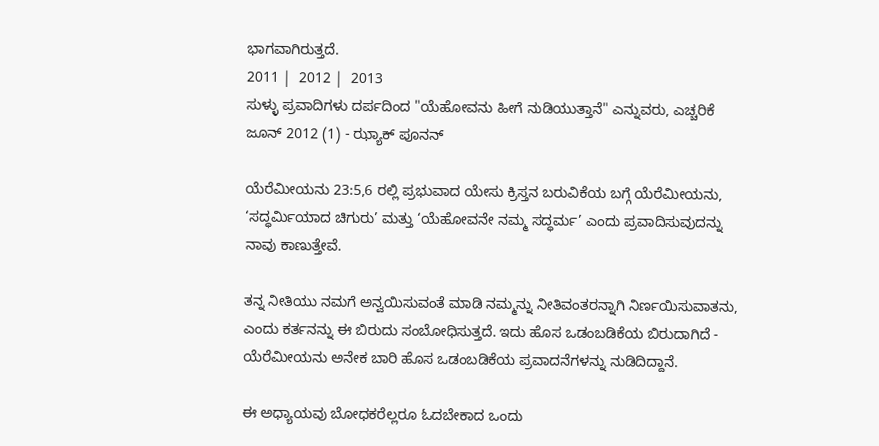ಭಾಗವಾಗಿರುತ್ತದೆ.
2011 |  2012 |  2013
ಸುಳ್ಳು ಪ್ರವಾದಿಗಳು ದರ್ಪದಿಂದ "ಯೆಹೋವನು ಹೀಗೆ ನುಡಿಯುತ್ತಾನೆ" ಎನ್ನುವರು, ಎಚ್ಚರಿಕೆ
ಜೂನ್ 2012 (1) - ಝ್ಯಾಕ್ ಪೂನನ್

ಯೆರೆಮೀಯನು 23:5,6 ರಲ್ಲಿ ಪ್ರಭುವಾದ ಯೇಸು ಕ್ರಿಸ್ತನ ಬರುವಿಕೆಯ ಬಗ್ಗೆ ಯೆರೆಮೀಯನು, ‘ಸದ್ಧರ್ಮಿಯಾದ ಚಿಗುರು’ ಮತ್ತು ‘ಯೆಹೋವನೇ ನಮ್ಮ ಸದ್ಧರ್ಮ’ ಎಂದು ಪ್ರವಾದಿಸುವುದನ್ನು ನಾವು ಕಾಣುತ್ತೇವೆ.

ತನ್ನ ನೀತಿಯು ನಮಗೆ ಅನ್ವಯಿಸುವಂತೆ ಮಾಡಿ ನಮ್ಮನ್ನು ನೀತಿವಂತರನ್ನಾಗಿ ನಿರ್ಣಯಿಸುವಾತನು, ಎಂದು ಕರ್ತನನ್ನು ಈ ಬಿರುದು ಸಂಬೋಧಿಸುತ್ತದೆ. ಇದು ಹೊಸ ಒಡಂಬಡಿಕೆಯ ಬಿರುದಾಗಿದೆ - ಯೆರೆಮೀಯನು ಅನೇಕ ಬಾರಿ ಹೊಸ ಒಡಂಬಡಿಕೆಯ ಪ್ರವಾದನೆಗಳನ್ನು ನುಡಿದಿದ್ದಾನೆ.

ಈ ಅಧ್ಯಾಯವು ಬೋಧಕರೆಲ್ಲರೂ ಓದಬೇಕಾದ ಒಂದು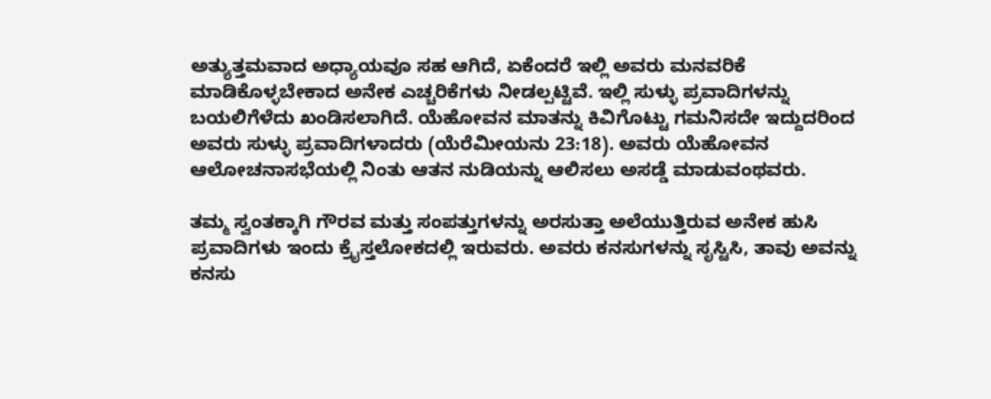ಅತ್ಯುತ್ತಮವಾದ ಅಧ್ಯಾಯವೂ ಸಹ ಆಗಿದೆ, ಏಕೆಂದರೆ ಇಲ್ಲಿ ಅವರು ಮನವರಿಕೆ ಮಾಡಿಕೊಳ್ಳಬೇಕಾದ ಅನೇಕ ಎಚ್ಚರಿಕೆಗಳು ನೀಡಲ್ಪಟ್ಟಿವೆ. ಇಲ್ಲಿ ಸುಳ್ಳು ಪ್ರವಾದಿಗಳನ್ನು ಬಯಲಿಗೆಳೆದು ಖಂಡಿಸಲಾಗಿದೆ. ಯೆಹೋವನ ಮಾತನ್ನು ಕಿವಿಗೊಟ್ಟು ಗಮನಿಸದೇ ಇದ್ದುದರಿಂದ ಅವರು ಸುಳ್ಳು ಪ್ರವಾದಿಗಳಾದರು (ಯೆರೆಮೀಯನು 23:18). ಅವರು ಯೆಹೋವನ ಆಲೋಚನಾಸಭೆಯಲ್ಲಿ ನಿಂತು ಆತನ ನುಡಿಯನ್ನು ಆಲಿಸಲು ಅಸಡ್ಡೆ ಮಾಡುವಂಥವರು.

ತಮ್ಮ ಸ್ವಂತಕ್ಕಾಗಿ ಗೌರವ ಮತ್ತು ಸಂಪತ್ತುಗಳನ್ನು ಅರಸುತ್ತಾ ಅಲೆಯುತ್ತಿರುವ ಅನೇಕ ಹುಸಿ ಪ್ರವಾದಿಗಳು ಇಂದು ಕ್ರೈಸ್ತಲೋಕದಲ್ಲಿ ಇರುವರು. ಅವರು ಕನಸುಗಳನ್ನು ಸೃಸ್ಟಿಸಿ, ತಾವು ಅವನ್ನು ಕನಸು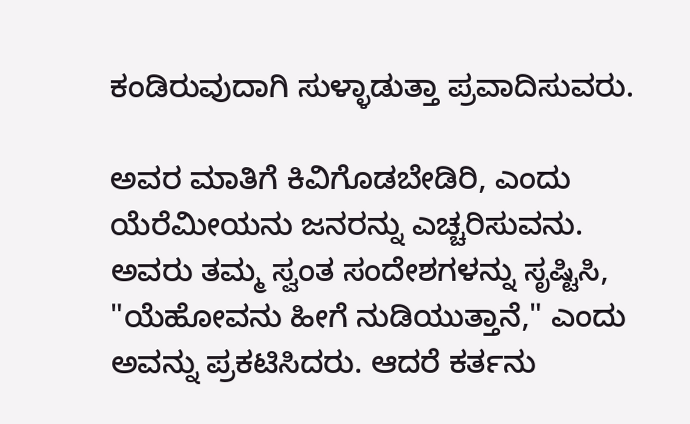ಕಂಡಿರುವುದಾಗಿ ಸುಳ್ಳಾಡುತ್ತಾ ಪ್ರವಾದಿಸುವರು.

ಅವರ ಮಾತಿಗೆ ಕಿವಿಗೊಡಬೇಡಿರಿ, ಎಂದು ಯೆರೆಮೀಯನು ಜನರನ್ನು ಎಚ್ಚರಿಸುವನು. ಅವರು ತಮ್ಮ ಸ್ವಂತ ಸಂದೇಶಗಳನ್ನು ಸೃಷ್ಟಿಸಿ, "ಯೆಹೋವನು ಹೀಗೆ ನುಡಿಯುತ್ತಾನೆ," ಎಂದು ಅವನ್ನು ಪ್ರಕಟಿಸಿದರು. ಆದರೆ ಕರ್ತನು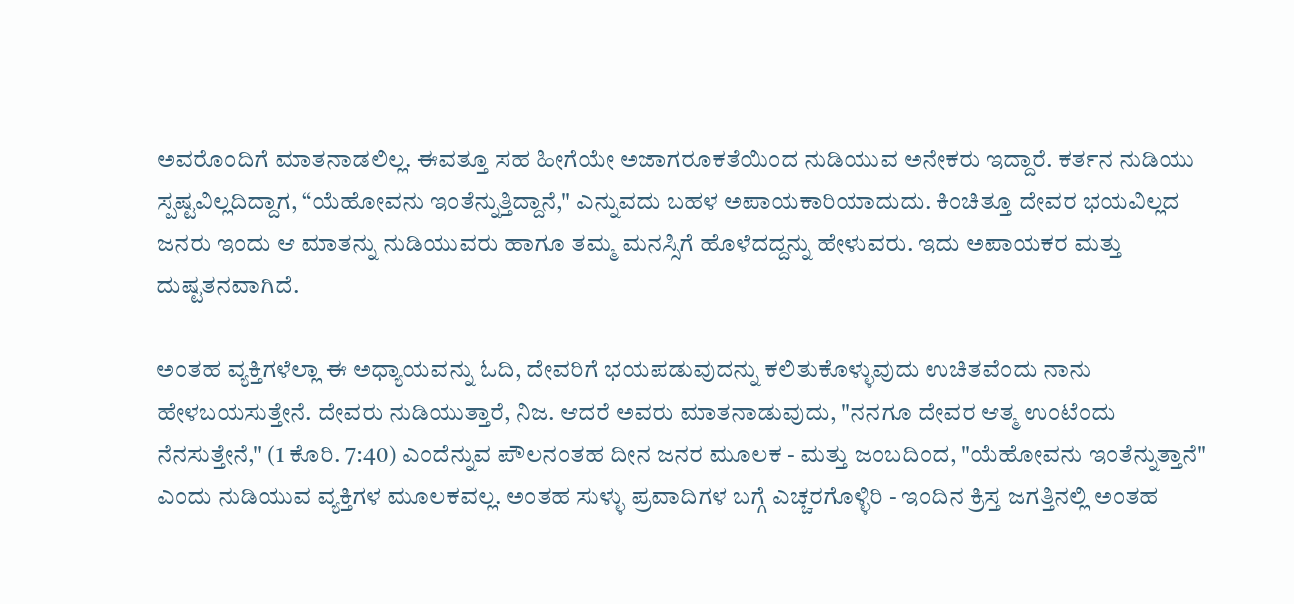ಅವರೊಂದಿಗೆ ಮಾತನಾಡಲಿಲ್ಲ. ಈವತ್ತೂ ಸಹ ಹೀಗೆಯೇ ಅಜಾಗರೂಕತೆಯಿಂದ ನುಡಿಯುವ ಅನೇಕರು ಇದ್ದಾರೆ. ಕರ್ತನ ನುಡಿಯು ಸ್ಪಷ್ಟವಿಲ್ಲದಿದ್ದಾಗ, “ಯೆಹೋವನು ಇಂತೆನ್ನುತ್ತಿದ್ದಾನೆ," ಎನ್ನುವದು ಬಹಳ ಅಪಾಯಕಾರಿಯಾದುದು. ಕಿಂಚಿತ್ತೂ ದೇವರ ಭಯವಿಲ್ಲದ ಜನರು ಇಂದು ಆ ಮಾತನ್ನು ನುಡಿಯುವರು ಹಾಗೂ ತಮ್ಮ ಮನಸ್ಸಿಗೆ ಹೊಳೆದದ್ದನ್ನು ಹೇಳುವರು. ಇದು ಅಪಾಯಕರ ಮತ್ತು ದುಷ್ಟತನವಾಗಿದೆ.

ಅಂತಹ ವ್ಯಕ್ತಿಗಳೆಲ್ಲಾ ಈ ಅಧ್ಯಾಯವನ್ನು ಓದಿ, ದೇವರಿಗೆ ಭಯಪಡುವುದನ್ನು ಕಲಿತುಕೊಳ್ಳುವುದು ಉಚಿತವೆಂದು ನಾನು ಹೇಳಬಯಸುತ್ತೇನೆ. ದೇವರು ನುಡಿಯುತ್ತಾರೆ, ನಿಜ. ಆದರೆ ಅವರು ಮಾತನಾಡುವುದು, "ನನಗೂ ದೇವರ ಆತ್ಮ ಉಂಟೆಂದು ನೆನಸುತ್ತೇನೆ," (1 ಕೊರಿ. 7:40) ಎಂದೆನ್ನುವ ಪೌಲನಂತಹ ದೀನ ಜನರ ಮೂಲಕ - ಮತ್ತು ಜಂಬದಿಂದ, "ಯೆಹೋವನು ಇಂತೆನ್ನುತ್ತಾನೆ" ಎಂದು ನುಡಿಯುವ ವ್ಯಕ್ತಿಗಳ ಮೂಲಕವಲ್ಲ. ಅಂತಹ ಸುಳ್ಳು ಪ್ರವಾದಿಗಳ ಬಗ್ಗೆ ಎಚ್ಚರಗೊಳ್ಳಿರಿ - ಇಂದಿನ ಕ್ರಿಸ್ತ ಜಗತ್ತಿನಲ್ಲಿ ಅಂತಹ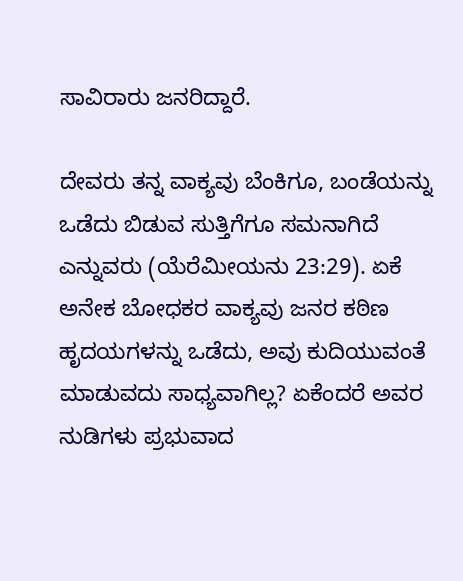ಸಾವಿರಾರು ಜನರಿದ್ದಾರೆ.

ದೇವರು ತನ್ನ ವಾಕ್ಯವು ಬೆಂಕಿಗೂ, ಬಂಡೆಯನ್ನು ಒಡೆದು ಬಿಡುವ ಸುತ್ತಿಗೆಗೂ ಸಮನಾಗಿದೆ ಎನ್ನುವರು (ಯೆರೆಮೀಯನು 23:29). ಏಕೆ ಅನೇಕ ಬೋಧಕರ ವಾಕ್ಯವು ಜನರ ಕಠಿಣ ಹೃದಯಗಳನ್ನು ಒಡೆದು, ಅವು ಕುದಿಯುವಂತೆ ಮಾಡುವದು ಸಾಧ್ಯವಾಗಿಲ್ಲ? ಏಕೆಂದರೆ ಅವರ ನುಡಿಗಳು ಪ್ರಭುವಾದ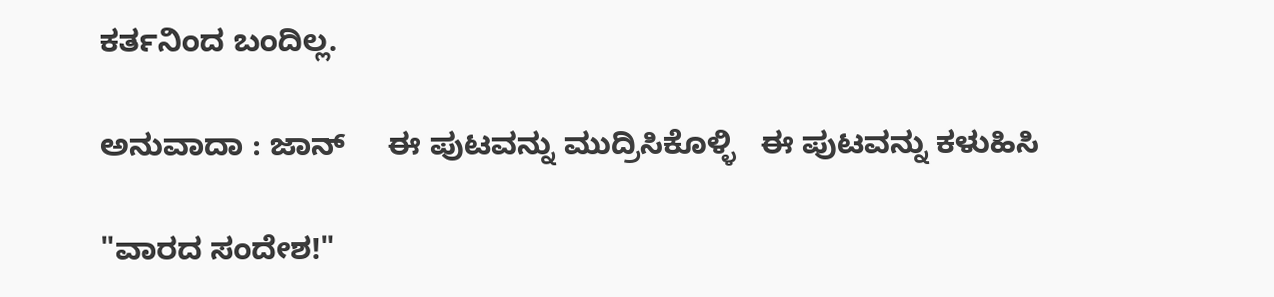ಕರ್ತನಿಂದ ಬಂದಿಲ್ಲ.

ಅನುವಾದಾ : ಜಾನ್     ಈ ಪುಟವನ್ನು ಮುದ್ರಿಸಿಕೊಳ್ಳಿ   ಈ ಪುಟವನ್ನು ಕಳುಹಿಸಿ

"ವಾರದ ಸಂದೇಶ!"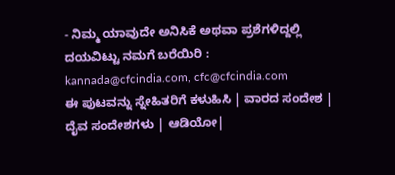- ನಿಮ್ಮ ಯಾವುದೇ ಅನಿಸಿಕೆ ಅಥವಾ ಪ್ರಶೆಗಳಿದ್ದಲ್ಲಿ ದಯವಿಟ್ಟು ನಮಗೆ ಬರೆಯಿರಿ :
kannada@cfcindia.com, cfc@cfcindia.com
ಈ ಪುಟವನ್ನು ಸ್ನೇಹಿತರಿಗೆ ಕಳುಹಿಸಿ | ವಾರದ ಸಂದೇಶ | ದೈವ ಸಂದೇಶಗಳು | ಆಡಿಯೋ|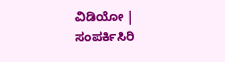ವಿಡಿಯೋ | ಸಂಪರ್ಕಿಸಿರಿ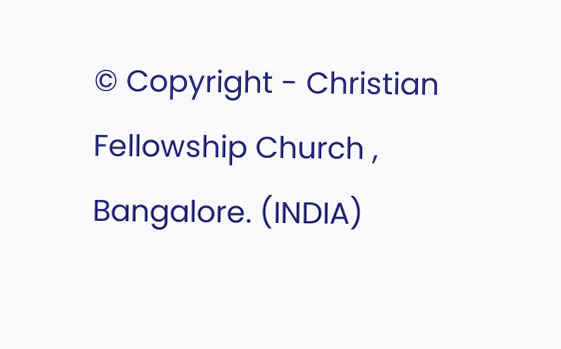© Copyright - Christian Fellowship Church , Bangalore. (INDIA)